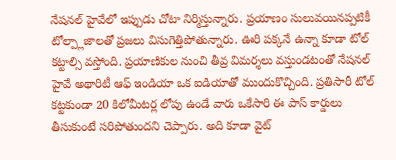నేషనల్ హైవేలో ఇప్పుడు చోటా నిర్మిస్తున్నారు. ప్రయాణం సులువయినప్పటికీ టోల్ప్లాజాలతో ప్రజలు విసుగెత్తిపోతున్నారు. ఊరి పక్కనే ఉన్నా కూడా టోల్ కట్టాల్సి వస్తోంది. ప్రయాణికుల నుంచి తీవ్ర విమర్శలు వస్తుండటంతో నేషనల్ హైవే అథారిటీ ఆఫ్ ఇండియా ఒక ఐడియాతో ముందుకొచ్చింది. ప్రతిసారీ టోల్ కట్టకుండా 20 కిలోమీటర్ల లోపు ఉండే వారు ఒకేసారి ఈ పాస్ కార్డులు తీసుకుంటే సరిపోతుందని చెప్పారు. అది కూడా వైట్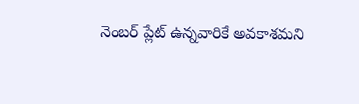నెంబర్ ప్లేట్ ఉన్నవారికే అవకాశమని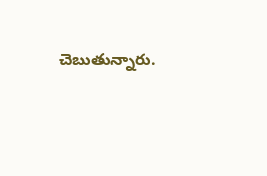చెబుతున్నారు.